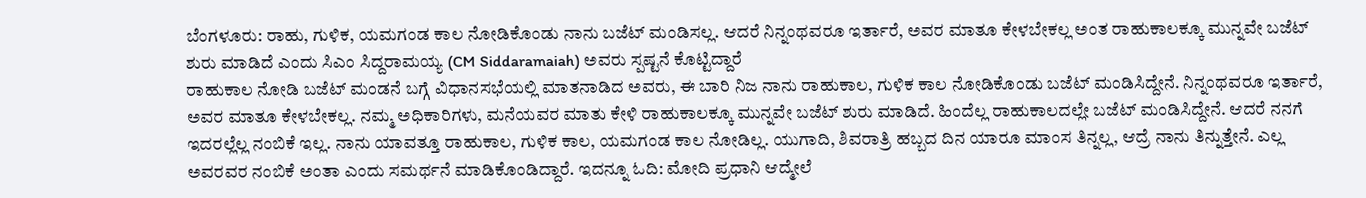ಬೆಂಗಳೂರು: ರಾಹು, ಗುಳಿಕ, ಯಮಗಂಡ ಕಾಲ ನೋಡಿಕೊಂಡು ನಾನು ಬಜೆಟ್ ಮಂಡಿಸಲ್ಲ. ಆದರೆ ನಿನ್ನಂಥವರೂ ಇರ್ತಾರೆ, ಅವರ ಮಾತೂ ಕೇಳಬೇಕಲ್ಲ ಅಂತ ರಾಹುಕಾಲಕ್ಕೂ ಮುನ್ನವೇ ಬಜೆಟ್ ಶುರು ಮಾಡಿದೆ ಎಂದು ಸಿಎಂ ಸಿದ್ದರಾಮಯ್ಯ (CM Siddaramaiah) ಅವರು ಸ್ಪಷ್ಟನೆ ಕೊಟ್ಟಿದ್ದಾರೆ
ರಾಹುಕಾಲ ನೋಡಿ ಬಜೆಟ್ ಮಂಡನೆ ಬಗ್ಗೆ ವಿಧಾನಸಭೆಯಲ್ಲಿ ಮಾತನಾಡಿದ ಅವರು, ಈ ಬಾರಿ ನಿಜ ನಾನು ರಾಹುಕಾಲ, ಗುಳಿಕ ಕಾಲ ನೋಡಿಕೊಂಡು ಬಜೆಟ್ ಮಂಡಿಸಿದ್ದೇನೆ. ನಿನ್ನಂಥವರೂ ಇರ್ತಾರೆ, ಅವರ ಮಾತೂ ಕೇಳಬೇಕಲ್ಲ. ನಮ್ಮ ಅಧಿಕಾರಿಗಳು, ಮನೆಯವರ ಮಾತು ಕೇಳಿ ರಾಹುಕಾಲಕ್ಕೂ ಮುನ್ನವೇ ಬಜೆಟ್ ಶುರು ಮಾಡಿದೆ. ಹಿಂದೆಲ್ಲ ರಾಹುಕಾಲದಲ್ಲೇ ಬಜೆಟ್ ಮಂಡಿಸಿದ್ದೇನೆ. ಆದರೆ ನನಗೆ ಇದರಲ್ಲೆಲ್ಲ ನಂಬಿಕೆ ಇಲ್ಲ. ನಾನು ಯಾವತ್ತೂ ರಾಹುಕಾಲ, ಗುಳಿಕ ಕಾಲ, ಯಮಗಂಡ ಕಾಲ ನೋಡಿಲ್ಲ. ಯುಗಾದಿ, ಶಿವರಾತ್ರಿ ಹಬ್ಬದ ದಿನ ಯಾರೂ ಮಾಂಸ ತಿನ್ನಲ್ಲ, ಆದ್ರೆ ನಾನು ತಿನ್ನುತ್ತೇನೆ. ಎಲ್ಲ ಅವರವರ ನಂಬಿಕೆ ಅಂತಾ ಎಂದು ಸಮರ್ಥನೆ ಮಾಡಿಕೊಂಡಿದ್ದಾರೆ. ಇದನ್ನೂ ಓದಿ: ಮೋದಿ ಪ್ರಧಾನಿ ಆದ್ಮೇಲೆ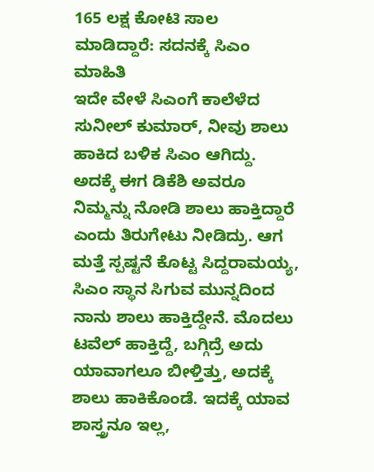165 ಲಕ್ಷ ಕೋಟಿ ಸಾಲ ಮಾಡಿದ್ದಾರೆ: ಸದನಕ್ಕೆ ಸಿಎಂ ಮಾಹಿತಿ
ಇದೇ ವೇಳೆ ಸಿಎಂಗೆ ಕಾಲೆಳೆದ ಸುನೀಲ್ ಕುಮಾರ್, ನೀವು ಶಾಲು ಹಾಕಿದ ಬಳಿಕ ಸಿಎಂ ಆಗಿದ್ದು. ಅದಕ್ಕೆ ಈಗ ಡಿಕೆಶಿ ಅವರೂ ನಿಮ್ಮನ್ನು ನೋಡಿ ಶಾಲು ಹಾಕ್ತಿದ್ದಾರೆ ಎಂದು ತಿರುಗೇಟು ನೀಡಿದ್ರು. ಆಗ ಮತ್ತೆ ಸ್ಪಷ್ಟನೆ ಕೊಟ್ಟ ಸಿದ್ದರಾಮಯ್ಯ, ಸಿಎಂ ಸ್ಥಾನ ಸಿಗುವ ಮುನ್ನದಿಂದ ನಾನು ಶಾಲು ಹಾಕ್ತಿದ್ದೇನೆ. ಮೊದಲು ಟವೆಲ್ ಹಾಕ್ತಿದ್ದೆ, ಬಗ್ಗಿದ್ರೆ ಅದು ಯಾವಾಗಲೂ ಬೀಳ್ತಿತ್ತು, ಅದಕ್ಕೆ ಶಾಲು ಹಾಕಿಕೊಂಡೆ. ಇದಕ್ಕೆ ಯಾವ ಶಾಸ್ತ್ರನೂ ಇಲ್ಲ,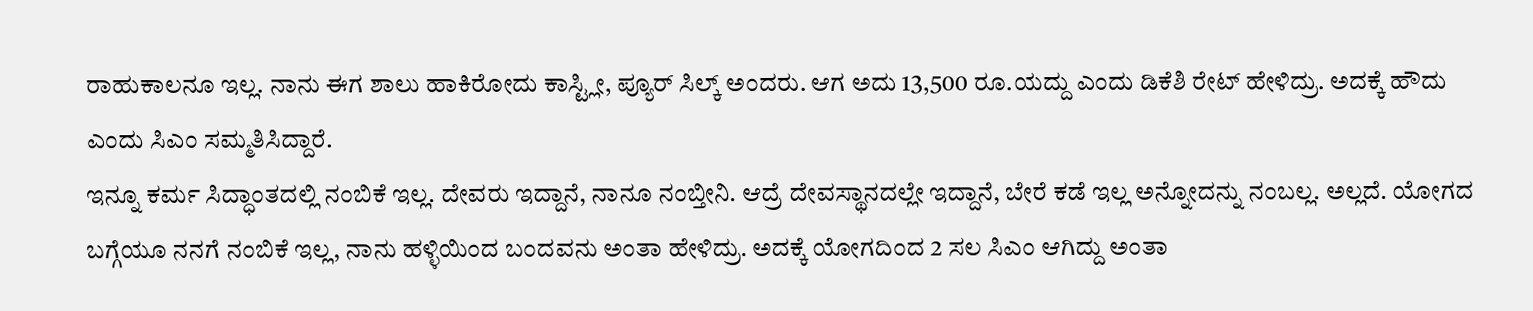ರಾಹುಕಾಲನೂ ಇಲ್ಲ. ನಾನು ಈಗ ಶಾಲು ಹಾಕಿರೋದು ಕಾಸ್ಟ್ಲೀ, ಪ್ಯೂರ್ ಸಿಲ್ಕ್ ಅಂದರು. ಆಗ ಅದು 13,500 ರೂ.ಯದ್ದು ಎಂದು ಡಿಕೆಶಿ ರೇಟ್ ಹೇಳಿದ್ರು. ಅದಕ್ಕೆ ಹೌದು ಎಂದು ಸಿಎಂ ಸಮ್ಮತಿಸಿದ್ದಾರೆ.
ಇನ್ನೂ ಕರ್ಮ ಸಿದ್ಧಾಂತದಲ್ಲಿ ನಂಬಿಕೆ ಇಲ್ಲ. ದೇವರು ಇದ್ದಾನೆ, ನಾನೂ ನಂಬ್ತೀನಿ. ಆದ್ರೆ ದೇವಸ್ಥಾನದಲ್ಲೇ ಇದ್ದಾನೆ, ಬೇರೆ ಕಡೆ ಇಲ್ಲ ಅನ್ನೋದನ್ನು ನಂಬಲ್ಲ. ಅಲ್ಲದೆ. ಯೋಗದ ಬಗ್ಗೆಯೂ ನನಗೆ ನಂಬಿಕೆ ಇಲ್ಲ, ನಾನು ಹಳ್ಳಿಯಿಂದ ಬಂದವನು ಅಂತಾ ಹೇಳಿದ್ರು. ಅದಕ್ಕೆ ಯೋಗದಿಂದ 2 ಸಲ ಸಿಎಂ ಆಗಿದ್ದು ಅಂತಾ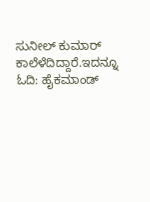ಸುನೀಲ್ ಕುಮಾರ್ ಕಾಲೆಳೆದಿದ್ದಾರೆ.ಇದನ್ನೂ ಓದಿ: ಹೈಕಮಾಂಡ್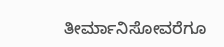ತೀರ್ಮಾನಿಸೋವರೆಗೂ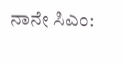ನಾನೇ ಸಿಎಂ: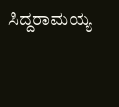ಸಿದ್ದರಾಮಯ್ಯ